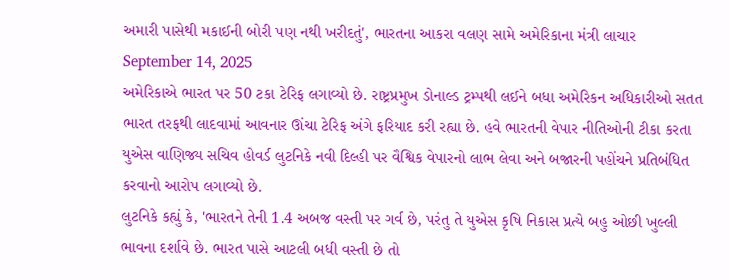અમારી પાસેથી મકાઈની બોરી પણ નથી ખરીદતું', ભારતના આકરા વલણ સામે અમેરિકાના મંત્રી લાચાર
September 14, 2025
અમેરિકાએ ભારત પર 50 ટકા ટેરિફ લગાવ્યો છે. રાષ્ટ્રપ્રમુખ ડોનાલ્ડ ટ્રમ્પથી લઈને બધા અમેરિકન અધિકારીઓ સતત ભારત તરફથી લાદવામાં આવનાર ઊંચા ટેરિફ અંગે ફરિયાદ કરી રહ્યા છે. હવે ભારતની વેપાર નીતિઓની ટીકા કરતા યુએસ વાણિજ્ય સચિવ હોવર્ડ લુટનિકે નવી દિલ્હી પર વૈશ્વિક વેપારનો લાભ લેવા અને બજારની પહોંચને પ્રતિબંધિત કરવાનો આરોપ લગાવ્યો છે.
લુટનિકે કહ્યું કે, 'ભારતને તેની 1.4 અબજ વસ્તી પર ગર્વ છે, પરંતુ તે યુએસ કૃષિ નિકાસ પ્રત્યે બહુ ઓછી ખુલ્લી ભાવના દર્શાવે છે. ભારત પાસે આટલી બધી વસ્તી છે તો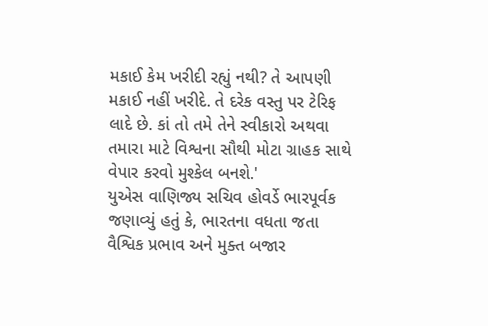મકાઈ કેમ ખરીદી રહ્યું નથી? તે આપણી મકાઈ નહીં ખરીદે. તે દરેક વસ્તુ પર ટેરિફ લાદે છે. કાં તો તમે તેને સ્વીકારો અથવા તમારા માટે વિશ્વના સૌથી મોટા ગ્રાહક સાથે વેપાર કરવો મુશ્કેલ બનશે.'
યુએસ વાણિજ્ય સચિવ હોવર્ડે ભારપૂર્વક જણાવ્યું હતું કે, ભારતના વધતા જતા વૈશ્વિક પ્રભાવ અને મુક્ત બજાર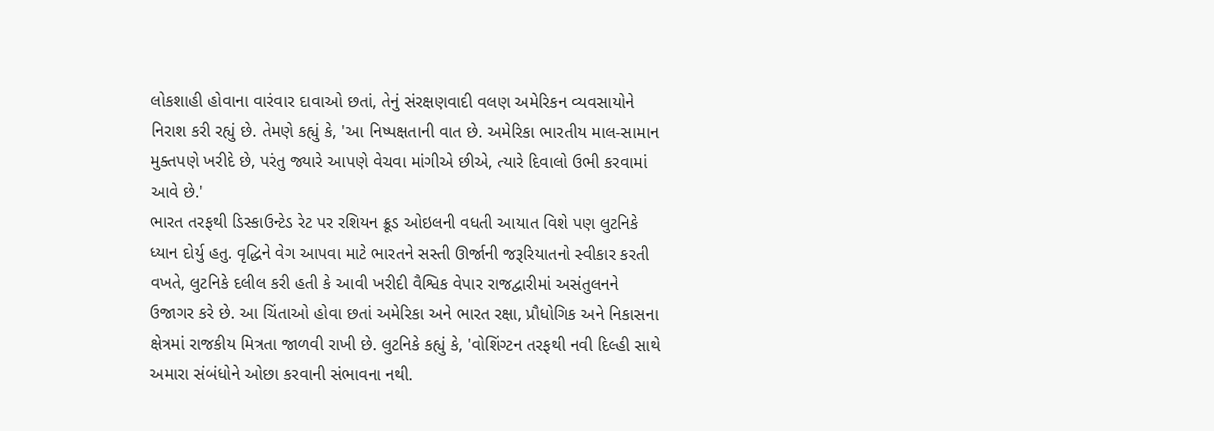લોકશાહી હોવાના વારંવાર દાવાઓ છતાં, તેનું સંરક્ષણવાદી વલણ અમેરિકન વ્યવસાયોને નિરાશ કરી રહ્યું છે. તેમણે કહ્યું કે, 'આ નિષ્પક્ષતાની વાત છે. અમેરિકા ભારતીય માલ-સામાન મુક્તપણે ખરીદે છે, પરંતુ જ્યારે આપણે વેચવા માંગીએ છીએ, ત્યારે દિવાલો ઉભી કરવામાં આવે છે.'
ભારત તરફથી ડિસ્કાઉન્ટેડ રેટ પર રશિયન ક્રૂડ ઓઇલની વધતી આયાત વિશે પણ લુટનિકે ધ્યાન દોર્યુ હતુ. વૃદ્ધિને વેગ આપવા માટે ભારતને સસ્તી ઊર્જાની જરૂરિયાતનો સ્વીકાર કરતી વખતે, લુટનિકે દલીલ કરી હતી કે આવી ખરીદી વૈશ્વિક વેપાર રાજદ્વારીમાં અસંતુલનને ઉજાગર કરે છે. આ ચિંતાઓ હોવા છતાં અમેરિકા અને ભારત રક્ષા, પ્રૌધોગિક અને નિકાસના ક્ષેત્રમાં રાજકીય મિત્રતા જાળવી રાખી છે. લુટનિકે કહ્યું કે, 'વોશિંગ્ટન તરફથી નવી દિલ્હી સાથે અમારા સંબંધોને ઓછા કરવાની સંભાવના નથી.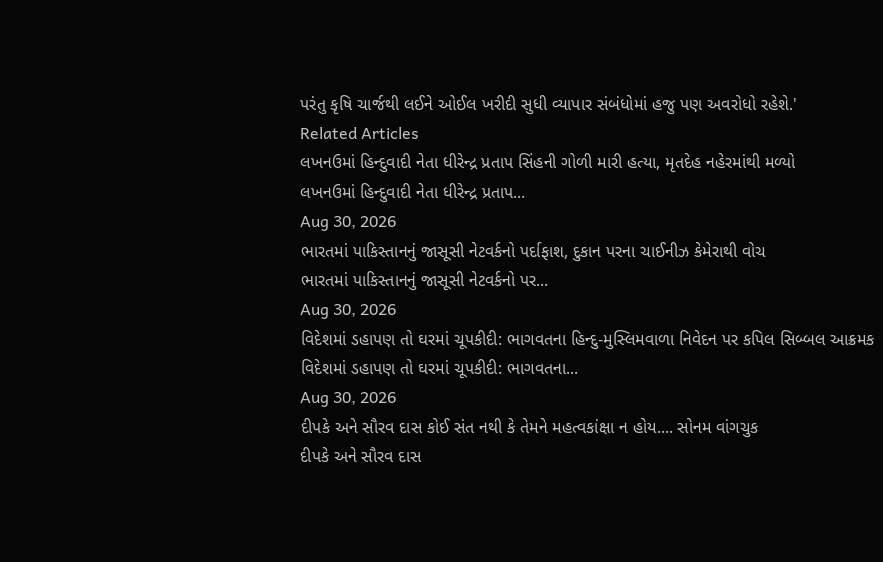પરંતુ કૃષિ ચાર્જથી લઈને ઓઈલ ખરીદી સુધી વ્યાપાર સંબંધોમાં હજુ પણ અવરોધો રહેશે.'
Related Articles
લખનઉમાં હિન્દુવાદી નેતા ધીરેન્દ્ર પ્રતાપ સિંહની ગોળી મારી હત્યા, મૃતદેહ નહેરમાંથી મળ્યો
લખનઉમાં હિન્દુવાદી નેતા ધીરેન્દ્ર પ્રતાપ...
Aug 30, 2026
ભારતમાં પાકિસ્તાનનું જાસૂસી નેટવર્કનો પર્દાફાશ, દુકાન પરના ચાઈનીઝ કેમેરાથી વોચ
ભારતમાં પાકિસ્તાનનું જાસૂસી નેટવર્કનો પર...
Aug 30, 2026
વિદેશમાં ડહાપણ તો ઘરમાં ચૂપકીદી: ભાગવતના હિન્દુ-મુસ્લિમવાળા નિવેદન પર કપિલ સિબ્બલ આક્રમક
વિદેશમાં ડહાપણ તો ઘરમાં ચૂપકીદી: ભાગવતના...
Aug 30, 2026
દીપકે અને સૌરવ દાસ કોઈ સંત નથી કે તેમને મહત્વકાંક્ષા ન હોય.... સોનમ વાંગચુક
દીપકે અને સૌરવ દાસ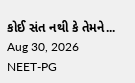કોઈ સંત નથી કે તેમને...
Aug 30, 2026
NEET-PG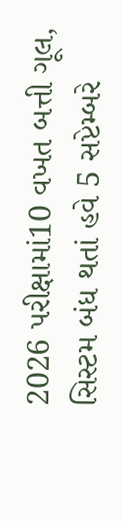2026 પરીક્ષામાં10 વખત બત્તી ગૂલ, સિસ્ટમ બંધ થતાં હવે 5 સપ્ટેમ્બરે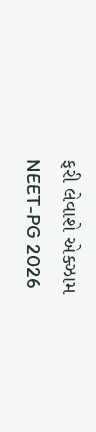ફરી લેવાશે એક્ઝામ
NEET-PG 2026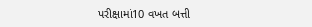પરીક્ષામાં10 વખત બત્તી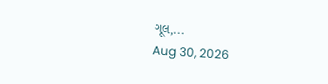ગૂલ,...
Aug 30, 2026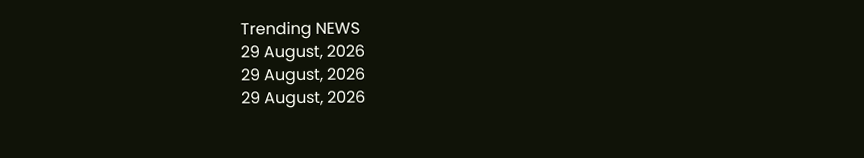Trending NEWS
29 August, 2026
29 August, 2026
29 August, 2026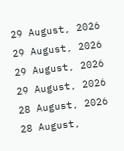29 August, 2026
29 August, 2026
29 August, 2026
29 August, 2026
28 August, 2026
28 August,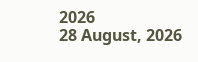2026
28 August, 2026